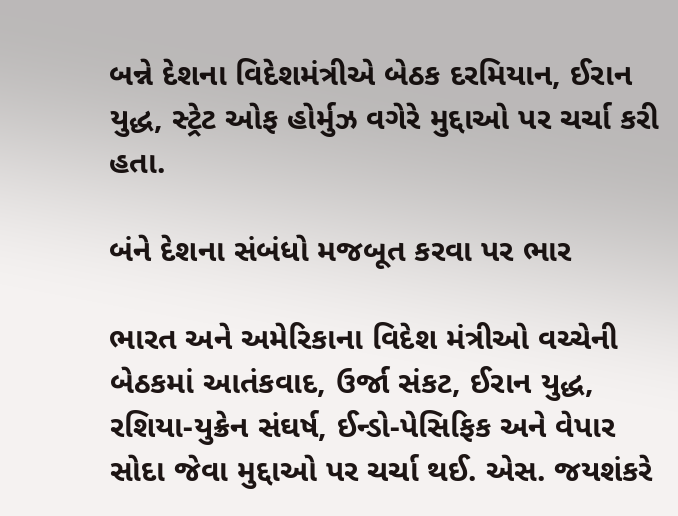બન્ને દેશના વિદેશમંત્રીએ બેઠક દરમિયાન, ઈરાન યુદ્ધ, સ્ટ્રેટ ઓફ હોર્મુઝ વગેરે મુદ્દાઓ પર ચર્ચા કરી હતા.

બંને દેશના સંબંધો મજબૂત કરવા પર ભાર

ભારત અને અમેરિકાના વિદેશ મંત્રીઓ વચ્ચેની બેઠકમાં આતંકવાદ, ઉર્જા સંકટ, ઈરાન યુદ્ધ, રશિયા-યુક્રેન સંઘર્ષ, ઈન્ડો-પેસિફિક અને વેપાર સોદા જેવા મુદ્દાઓ પર ચર્ચા થઈ. એસ. જયશંકરે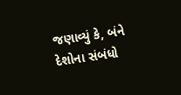જણાવ્યું કે, બંને દેશોના સંબંધો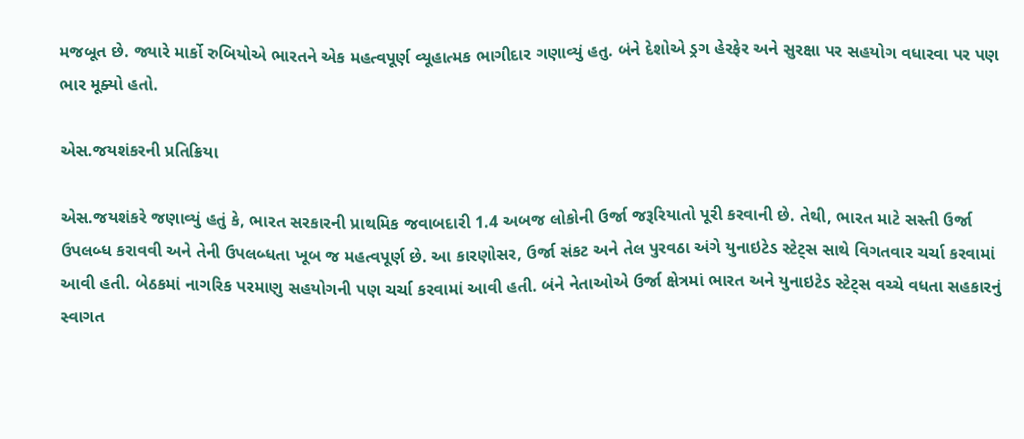મજબૂત છે. જ્યારે માર્કો રુબિયોએ ભારતને એક મહત્વપૂર્ણ વ્યૂહાત્મક ભાગીદાર ગણાવ્યું હતુ. બંને દેશોએ ડ્રગ હેરફેર અને સુરક્ષા પર સહયોગ વધારવા પર પણ ભાર મૂક્યો હતો.

એસ.જયશંકરની પ્રતિક્રિયા

એસ.જયશંકરે જણાવ્યું હતું કે, ભારત સરકારની પ્રાથમિક જવાબદારી 1.4 અબજ લોકોની ઉર્જા જરૂરિયાતો પૂરી કરવાની છે. તેથી, ભારત માટે સસ્તી ઉર્જા ઉપલબ્ધ કરાવવી અને તેની ઉપલબ્ધતા ખૂબ જ મહત્વપૂર્ણ છે. આ કારણોસર, ઉર્જા સંકટ અને તેલ પુરવઠા અંગે યુનાઇટેડ સ્ટેટ્સ સાથે વિગતવાર ચર્ચા કરવામાં આવી હતી. બેઠકમાં નાગરિક પરમાણુ સહયોગની પણ ચર્ચા કરવામાં આવી હતી. બંને નેતાઓએ ઉર્જા ક્ષેત્રમાં ભારત અને યુનાઇટેડ સ્ટેટ્સ વચ્ચે વધતા સહકારનું સ્વાગત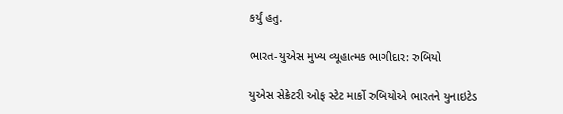કર્યું હતુ.

ભારત-યુએસ મુખ્ય વ્યૂહાત્મક ભાગીદાર: રુબિયો

યુએસ સેક્રેટરી ઓફ સ્ટેટ માર્કો રુબિયોએ ભારતને યુનાઇટેડ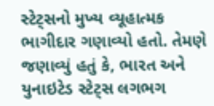સ્ટેટ્સનો મુખ્ય વ્યૂહાત્મક ભાગીદાર ગણાવ્યો હતો. તેમણે જણાવ્યું હતું કે, ભારત અને યુનાઇટેડ સ્ટેટ્સ લગભગ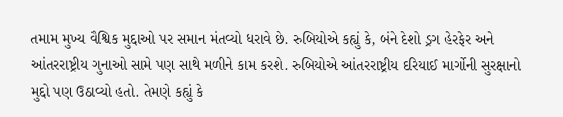તમામ મુખ્ય વૈશ્વિક મુદ્દાઓ પર સમાન મંતવ્યો ધરાવે છે. રુબિયોએ કહ્યું કે, બંને દેશો ડ્રગ હેરફેર અને આંતરરાષ્ટ્રીય ગુનાઓ સામે પણ સાથે મળીને કામ કરશે. રુબિયોએ આંતરરાષ્ટ્રીય દરિયાઈ માર્ગોની સુરક્ષાનો મુદ્દો પણ ઉઠાવ્યો હતો. તેમણે કહ્યું કે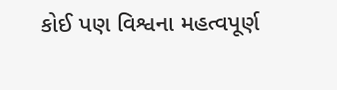કોઈ પણ વિશ્વના મહત્વપૂર્ણ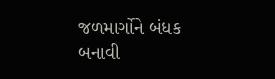જળમાર્ગોને બંધક બનાવી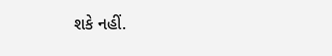શકે નહીં.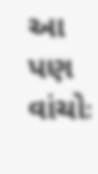આ પણ વાંચોઃ